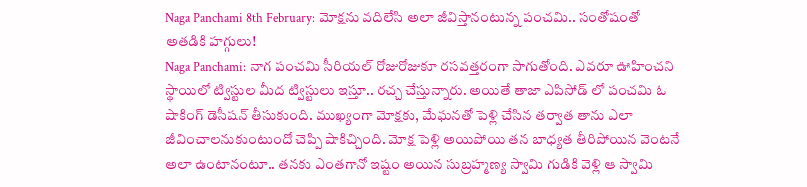Naga Panchami 8th February: మోక్షను వదిలేసి అలా జీవిస్తానంటున్న పంచమి.. సంతోషంతో అతడికి హగ్గులు!
Naga Panchami: నాగ పంచమి సీరియల్ రోజురోజుకూ రసవత్తరంగా సాగుతోంది. ఎవరూ ఊహించని స్థాయిలో ట్విస్టుల మీద ట్విస్టులు ఇస్తూ.. రచ్చ చేస్తున్నారు. అయితే తాజా ఎపిసోడ్ లో పంచమి ఓ షాకింగ్ డెసీషన్ తీసుకుంది. ముఖ్యంగా మోక్షకు, మేఘనతో పెళ్లి చేసిన తర్వాత తాను ఎలా జీవించాలనుకుంటుందో చెప్పి షాకిచ్చింది. మోక్ష పెళ్లి అయిపోయి తన బాధ్యత తీరిపోయిన వెంటనే అలా ఉంటానంటూ.. తనకు ఎంతగానో ఇష్టం అయిన సుబ్రహ్మణ్య స్వామి గుడికి వెళ్లి ఆ స్వామి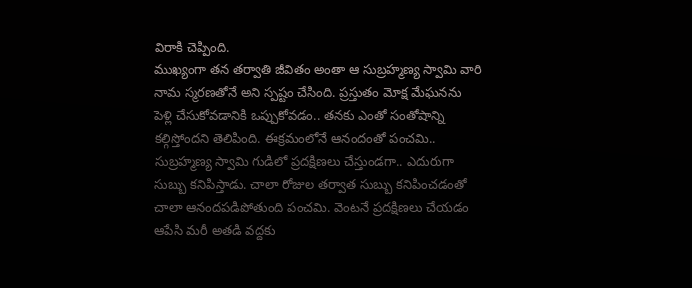విరాకి చెప్పింది.
ముఖ్యంగా తన తర్వాతి జీవితం అంతా ఆ సుబ్రహ్మణ్య స్వామి వారి నామ స్మరణతోనే అని స్పష్టం చేసింది. ప్రస్తుతం మోక్ష మేఘనను పెళ్లి చేసుకోవడానికి ఒప్పుకోవడం.. తనకు ఎంతో సంతోషాన్ని కల్గిస్తోందని తెలిపింది. ఈక్రమంలోనే ఆనందంతో పంచమి.. సుబ్రహ్మణ్య స్వామి గుడిలో ప్రదక్షిణలు చేస్తుండగా.. ఎదురుగా సుబ్బు కనిపిస్తాడు. చాలా రోజుల తర్వాత సుబ్బు కనిపించడంతో చాలా ఆనందపడిపోతుంది పంచమి. వెంటనే ప్రదక్షిణలు చేయడం ఆపేసి మరీ అతడి వద్దకు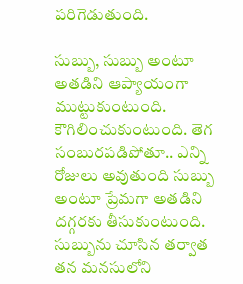పరిగెడుతుంది.

సుబ్బు, సుబ్బు అంటూ అతడిని ఆప్యాయంగా ముట్టుకుంటుంది. కౌగిలించుకుంటుంది. తెగ సంబురపడిపోతూ.. ఎన్ని రోజులు అవుతుంది సుబ్బు అంటూ ప్రేమగా అతడిని దగ్గరకు తీసుకుంటుంది. సుబ్బును చూసిన తర్వాత తన మనసులోని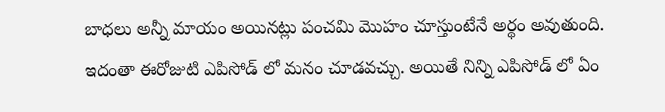బాధలు అన్నీ మాయం అయినట్లు పంచమి మొహం చూస్తుంటేనే అర్థం అవుతుంది. ఇదంతా ఈరోజుటి ఎపిసోడ్ లో మనం చూడవచ్చు. అయితే నిన్ని ఎపిసోడ్ లో ఏం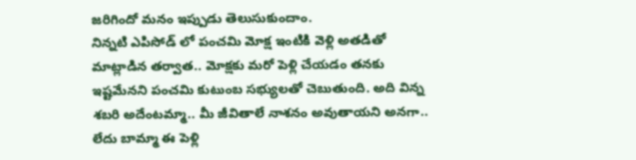జరిగిందో మనం ఇప్పుడు తెలుసుకుందాం.
నిన్నటి ఎపిసోడ్ లో పంచమి మోక్ష ఇంటికి వెళ్లి అతడితో మాట్లాడిన తర్వాత.. మోక్షకు మరో పెళ్లి చేయడం తనకు ఇష్టమేనని పంచమి కుటుంబ సభ్యులతో చెబుతుంది. అది విన్న శబరి అదేంటమ్మా.. మీ జీవితాలే నాశనం అవుతాయని అనగా.. లేదు బామ్మా ఈ పెళ్లి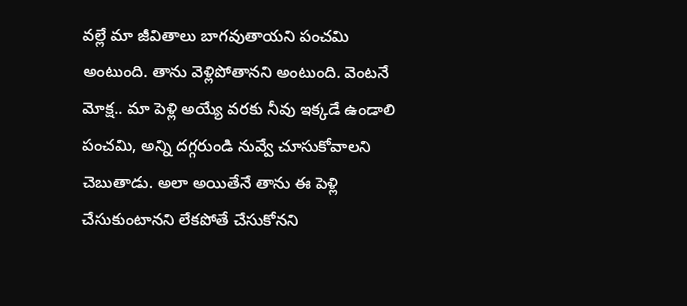వల్లే మా జీవితాలు బాగవుతాయని పంచమి అంటుంది. తాను వెళ్లిపోతానని అంటుంది. వెంటనే మోక్ష.. మా పెళ్లి అయ్యే వరకు నీవు ఇక్కడే ఉండాలి పంచమి, అన్ని దగ్గరుండి నువ్వే చూసుకోవాలని చెబుతాడు. అలా అయితేనే తాను ఈ పెళ్లి చేసుకుంటానని లేకపోతే చేసుకోనని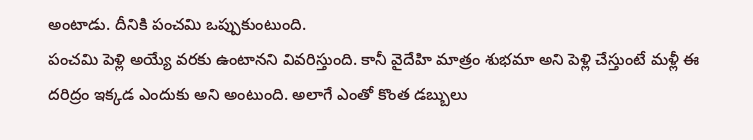అంటాడు. దీనికి పంచమి ఒప్పుకుంటుంది.
పంచమి పెళ్లి అయ్యే వరకు ఉంటానని వివరిస్తుంది. కానీ వైదేహి మాత్రం శుభమా అని పెళ్లి చేస్తుంటే మళ్లీ ఈ దరిద్రం ఇక్కడ ఎందుకు అని అంటుంది. అలాగే ఎంతో కొంత డబ్బులు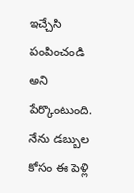ఇచ్చేసి పంపించండి అని పేర్కొంటుంది. నేను డబ్బుల కోసం ఈ పెళ్లి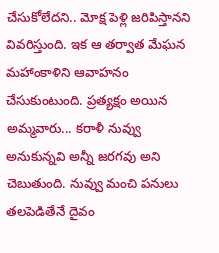చేసుకోలేదని.. మోక్ష పెళ్లి జరిపిస్తానని వివరిస్తుంది. ఇక ఆ తర్వాత మేఘన మహాంకాళిని ఆవాహనం చేసుకుంటుంది. ప్రత్యక్షం అయిన అమ్మవారు... కరాళీ నువ్వు అనుకున్నవి అన్నీ జరగవు అని చెబుతుంది. నువ్వు మంచి పనులు తలపెడితేనే దైవం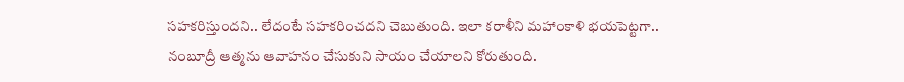సహకరిస్తుందని.. లేదంటే సహకరించదని చెబుతుంది. ఇలా కరాళీని మహాంకాళి భయపెట్టగా.. నంబూద్రీ ఆత్మను ఆవాహనం చేసుకుని సాయం చేయాలని కోరుతుంది.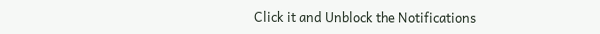Click it and Unblock the Notifications